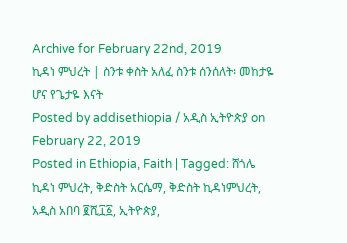Archive for February 22nd, 2019
ኪዳነ ምህረት | ስንቱ ቀስት አለፈ ስንቱ ሰንሰለት፡ መከታዬ ሆና የጌታዬ እናት
Posted by addisethiopia / አዲስ ኢትዮጵያ on February 22, 2019
Posted in Ethiopia, Faith | Tagged: ሸጎሌ ኪዳነ ምህረት, ቅድስት አርሴማ, ቅድስት ኪዳነምህረት, አዲስ አበባ ፪ሺ፲፩, ኢትዮጵያ,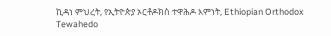ኪዳነ ምህረት, የኢትዮጵያ ኦርቶዶክስ ተዋሕዶ እምነት, Ethiopian Orthodox Tewahedo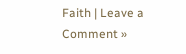Faith | Leave a Comment »